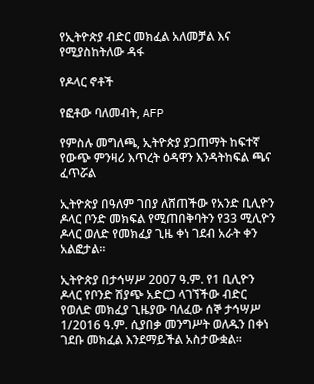የኢትዮጵያ ብድር መክፈል አለመቻል እና የሚያስከትለው ዳፋ

የዶላር ኖቶች

የፎቶው ባለመብት, AFP

የምስሉ መግለጫ, ኢትዮጵያ ያጋጠማት ከፍተኛ የውጭ ምንዛሪ እጥረት ዕዳዋን እንዳትከፍል ጫና ፈጥሯል

ኢትዮጵያ በዓለም ገበያ ለሸጠችው የአንድ ቢሊዮን ዶላር ቦንድ መክፍል የሚጠበቅባትን የ33 ሚሊዮን ዶላር ወለድ የመክፈያ ጊዜ ቀነ ገደብ አራት ቀን አልፎታል።

ኢትዮጵያ በታኅሣሥ 2007 ዓ.ም. የ1 ቢሊዮን ዶላር የቦንድ ሽያጭ አድርጋ ላገኘችው ብድር የወለድ መክፈያ ጊዜያው ባለፈው ሰኞ ታኅሣሥ 1/2016 ዓ.ም. ሲያበቃ መንግሥት ወለዱን በቀነ ገደቡ መክፈል እንደማይችል አስታውቋል።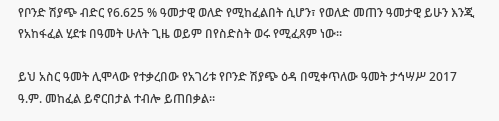የቦንድ ሽያጭ ብድር የ6.625 % ዓመታዊ ወለድ የሚከፈልበት ሲሆን፣ የወለድ መጠን ዓመታዊ ይሁን እንጂ የአከፋፈል ሂደቱ በዓመት ሁለት ጊዜ ወይም በየስድስት ወሩ የሚፈጸም ነው።

ይህ አስር ዓመት ሊሞላው የተቃረበው የአገሪቱ የቦንድ ሽያጭ ዕዳ በሚቀጥለው ዓመት ታኅሣሥ 2017 ዓ.ም. መከፈል ይኖርበታል ተብሎ ይጠበቃል።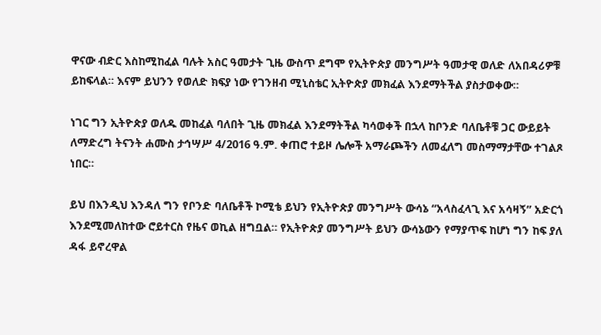ዋናው ብድር እስከሚከፈል ባሉት አስር ዓመታት ጊዜ ውስጥ ደግሞ የኢትዮጵያ መንግሥት ዓመታዊ ወለድ ለአበዳሪዎቹ ይከፍላል። እናም ይህንን የወለድ ክፍያ ነው የገንዘብ ሚኒስቴር ኢትዮጵያ መክፈል እንደማትችል ያስታወቀው።

ነገር ግን ኢትዮጵያ ወለዱ መከፈል ባለበት ጊዜ መክፈል እንደማትችል ካሳወቀች በኋላ ከቦንድ ባለቤቶቹ ጋር ውይይት ለማድረግ ትናንት ሐሙስ ታኅሣሥ 4/2016 ዓ.ም. ቀጠሮ ተይዞ ሌሎች አማራጮችን ለመፈለግ መስማማታቸው ተገልጾ ነበር።

ይህ በእንዲህ እንዳለ ግን የቦንድ ባለቤቶች ኮሚቴ ይህን የኢትዮጵያ መንግሥት ውሳኔ “አላስፈላጊ እና አሳዛኝ” አድርጎ እንደሚመለከተው ሮይተርስ የዜና ወኪል ዘግቧል። የኢትዮጵያ መንግሥት ይህን ውሳኔውን የማያጥፍ ከሆነ ግን ከፍ ያለ ዳፋ ይኖረዋል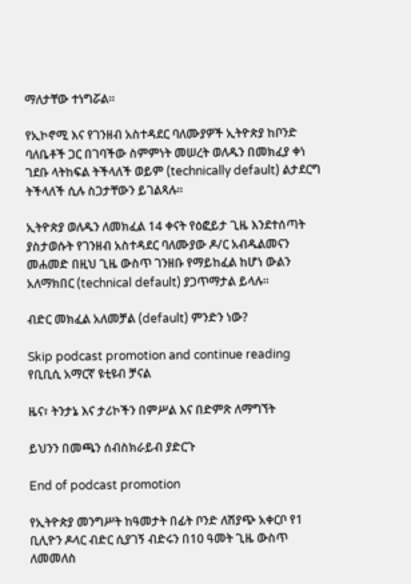ማለታቸው ተነግሯል።

የኢኮኖሚ እና የገንዘብ አስተዳደር ባለሙያዎች ኢትዮጵያ ከቦንድ ባለቤቶች ጋር በገባችው ስምምነት መሠረት ወለዱን በመክፈያ ቀነ ገደቡ ላትከፍል ትችላለች ወይም (technically default) ልታደርግ ትችላለች ሲሉ ስጋታቸውን ይገልጻሉ።

ኢትዮጵያ ወለዱን ለመክፈል 14 ቀናት የዕፎይታ ጊዜ እንደተሰጣት ያስታወሱት የገንዘብ አስተዳደር ባለሙያው ዶ/ር አብዱልመናን መሐመድ በዚህ ጊዜ ውስጥ ገንዘቡ የማይከፈል ከሆነ ውልን አለማክበር (technical default) ያጋጥማታል ይላሉ።

ብድር መክፈል አለመቻል (default) ምንድን ነው?

Skip podcast promotion and continue reading
የቢቢሲ አማርኛ ዩቲዩብ ቻናል

ዜና፣ ትንታኔ እና ታሪኮችን በምሥል እና በድምጽ ለማግኘት

ይህንን በመጫን ሰብስክራይብ ያድርጉ

End of podcast promotion

የኢትዮጵያ መንግሥት ከዓመታት በፊት ቦንድ ለሽያጭ አቀርቦ የ1 ቢሊዮን ዶላር ብድር ሲያገኝ ብድሩን በ10 ዓመት ጊዜ ውስጥ ለመመለስ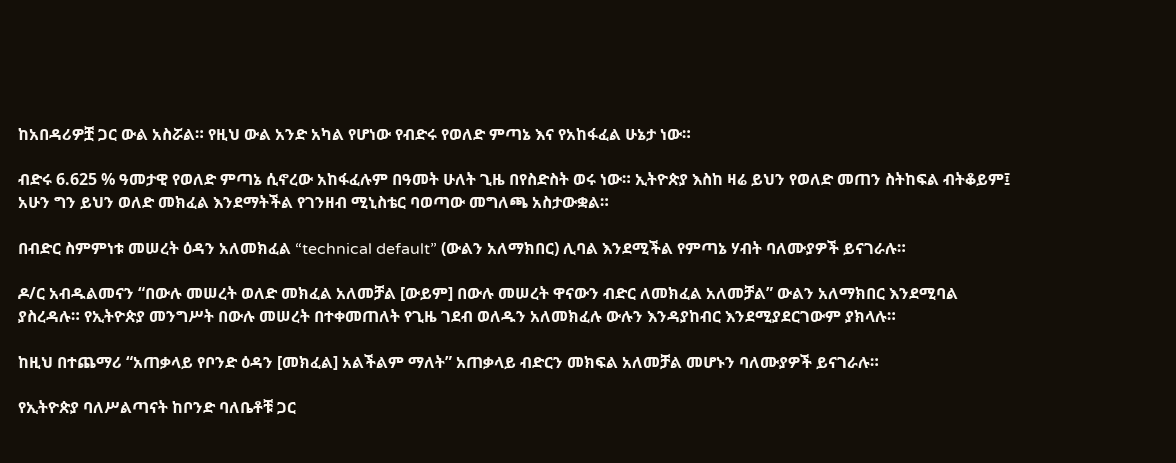ከአበዳሪዎቿ ጋር ውል አስሯል። የዚህ ውል አንድ አካል የሆነው የብድሩ የወለድ ምጣኔ እና የአከፋፈል ሁኔታ ነው።

ብድሩ 6.625 % ዓመታዊ የወለድ ምጣኔ ሲኖረው አከፋፈሉም በዓመት ሁለት ጊዜ በየስድስት ወሩ ነው። ኢትዮጵያ እስከ ዛሬ ይህን የወለድ መጠን ስትከፍል ብትቆይም፤ አሁን ግን ይህን ወለድ መክፈል እንደማትችል የገንዘብ ሚኒስቴር ባወጣው መግለጫ አስታውቋል።

በብድር ስምምነቱ መሠረት ዕዳን አለመክፈል “technical default” (ውልን አለማክበር) ሊባል እንደሚችል የምጣኔ ሃብት ባለሙያዎች ይናገራሉ።

ዶ/ር አብዱልመናን “በውሉ መሠረት ወለድ መክፈል አለመቻል [ውይም] በውሉ መሠረት ዋናውን ብድር ለመክፈል አለመቻል” ውልን አለማክበር እንደሚባል ያስረዳሉ። የኢትዮጵያ መንግሥት በውሉ መሠረት በተቀመጠለት የጊዜ ገደብ ወለዱን አለመክፈሉ ውሉን እንዳያከብር እንደሚያደርገውም ያክላሉ።

ከዚህ በተጨማሪ “አጠቃላይ የቦንድ ዕዳን [መክፈል] አልችልም ማለት” አጠቃላይ ብድርን መክፍል አለመቻል መሆኑን ባለሙያዎች ይናገራሉ።

የኢትዮጵያ ባለሥልጣናት ከቦንድ ባለቤቶቹ ጋር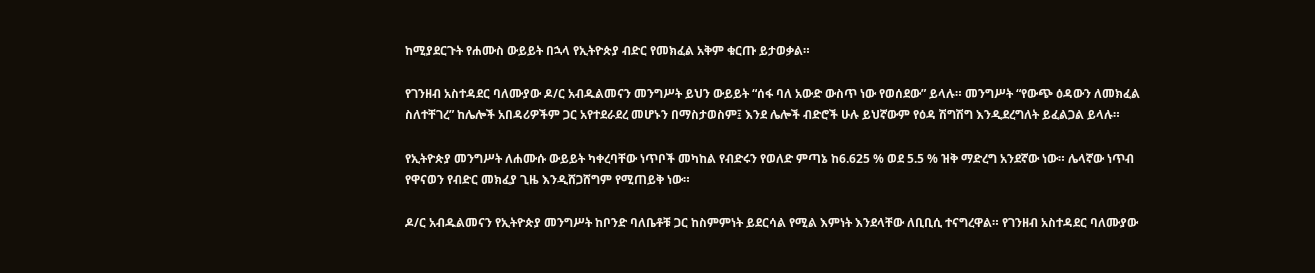ከሚያደርጉት የሐሙስ ውይይት በኋላ የኢትዮጵያ ብድር የመክፈል አቅም ቁርጡ ይታወቃል።

የገንዘብ አስተዳደር ባለሙያው ዶ/ር አብዱልመናን መንግሥት ይህን ውይይት “ሰፋ ባለ አውድ ውስጥ ነው የወሰደው” ይላሉ። መንግሥት “የውጭ ዕዳውን ለመክፈል ስለተቸገረ” ከሌሎች አበዳሪዎችም ጋር አየተደራደረ መሆኑን በማስታወስም፤ እንደ ሌሎች ብድሮች ሁሉ ይህኛውም የዕዳ ሽግሽግ እንዲደረግለት ይፈልጋል ይላሉ።

የኢትዮጵያ መንግሥት ለሐሙሱ ውይይት ካቀረባቸው ነጥቦች መካከል የብድሩን የወለድ ምጣኔ ከ6.625 % ወደ 5.5 % ዝቅ ማድረግ አንደኛው ነው። ሌላኛው ነጥብ የዋናወን የብድር መክፈያ ጊዜ እንዲሸጋሸግም የሚጠይቅ ነው።

ዶ/ር አብዱልመናን የኢትዮጵያ መንግሥት ከቦንድ ባለቤቶቹ ጋር ከስምምነት ይደርሳል የሚል እምነት እንደላቸው ለቢቢሲ ተናግረዋል። የገንዘብ አስተዳደር ባለሙያው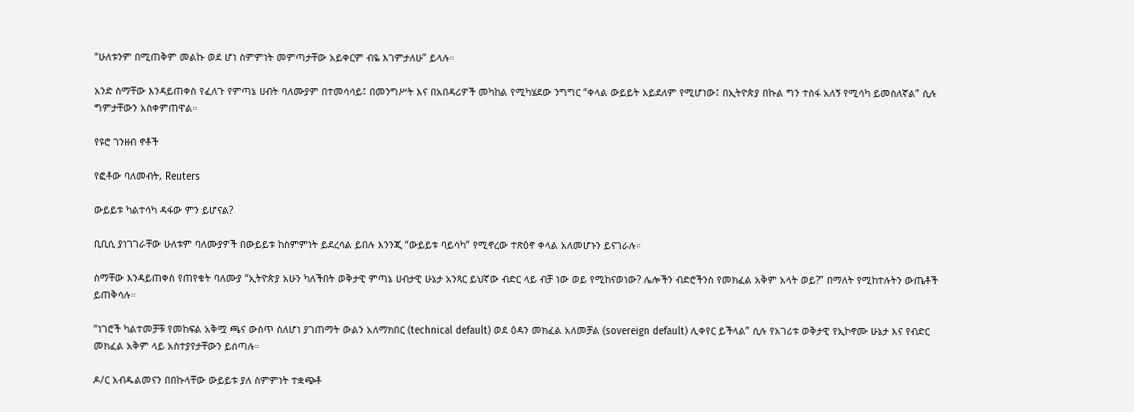“ሁለቱንም በሚጠቅም መልኩ ወደ ሆነ ስምምነት መምጣታቸው አይቀርም ብዬ እገምታለሁ” ይላሉ።

አንድ ስማቸው እንዳይጠቀስ የፈለጉ የምጣኔ ሀብት ባለሙያም በተመሳሳይ፤ በመንግሥት እና በአበዳሪዎች መካከል የሚካሄደው ንግግር “ቀላል ውይይት አይደለም የሚሆነው፤ በኢትዮጵያ በኩል ግን ተስፋ አለኝ የሚሳካ ይመስለኛል” ሲሉ ግምታቸውን አስቀምጠዋል።

የዩሮ ገንዘብ ኖቶች

የፎቶው ባለመብት, Reuters

ውይይቱ ካልተሳካ ዳፋው ምን ይሆናል?

ቢቢሲ ያነገገራቸው ሁለቱም ባለሙያዎች በውይይቱ ከስምምነት ይደረሳል ይበሉ እንንጂ “ውይይቱ ባይሳካ” የሚኖረው ተጽዕኖ ቀላል አለመሆኑን ይናገራሉ።

ስማቸው እንዳይጠቀስ የጠየቁት ባለሙያ “ኢትዮጵያ አሁን ካለችበት ወቅታዊ ምጣኔ ሀብታዊ ሁኔታ አንጻር ይህኛው ብድር ላይ ብቻ ነው ወይ የሚከናወነው? ሌሎችን ብድሮችንስ የመክፈል አቅም አላት ወይ?” በማለት የሚከተሉትን ውጤቶች ይጠቅሳሉ።

“ነገሮች ካልተመቻቹ የመከፍል አቅሟ ጫና ውስጥ ስለሆነ ያገጠማት ውልን አለማክበር (technical default) ወደ ዕዳን መክፈል አለመቻል (sovereign default) ሊቀየር ይችላል” ሲሉ የአገሪቱ ወቅታዊ የኢኮኖሙ ሁኔታ እና የብድር መክፈል አቅም ላይ አስተያየታቸውን ይሰጣሉ።

ዶ/ር አብዱልመናን በበኩላቸው ውይይቱ ያለ ስምምነት ተቋጭቶ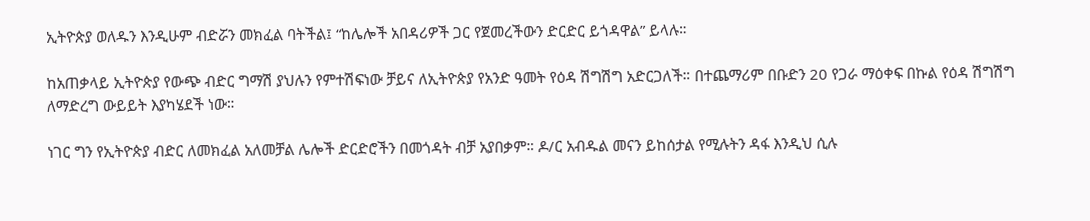ኢትዮጵያ ወለዱን እንዲሁም ብድሯን መክፈል ባትችል፤ “ከሌሎች አበዳሪዎች ጋር የጀመረችውን ድርድር ይጎዳዋል” ይላሉ።

ከአጠቃላይ ኢትዮጵያ የውጭ ብድር ግማሽ ያህሉን የምተሽፍነው ቻይና ለኢትዮጵያ የአንድ ዓመት የዕዳ ሽግሽግ አድርጋለች። በተጨማሪም በቡድን 20 የጋራ ማዕቀፍ በኩል የዕዳ ሽግሽግ ለማድረግ ውይይት እያካሄደች ነው።

ነገር ግን የኢትዮጵያ ብድር ለመክፈል አለመቻል ሌሎች ድርድሮችን በመጎዳት ብቻ አያበቃም። ዶ/ር አብዱል መናን ይከሰታል የሚሉትን ዳፋ እንዲህ ሲሉ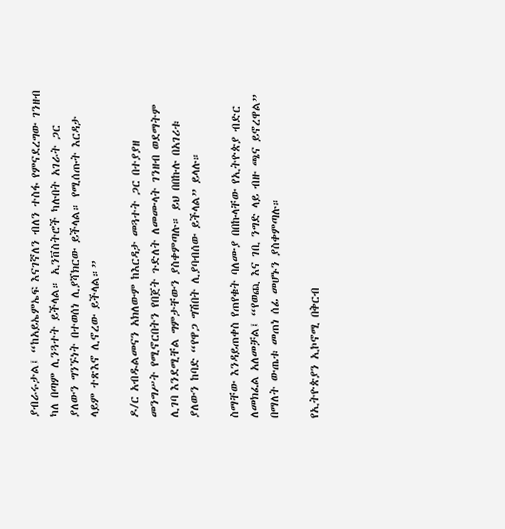ያብራሩታል፤ “ከአይኤምኤፍ እናገኛለን ብለን ተስፋ የምናደረግው ገንዘብ ካለ በጣም ሊንጓተት ይችላል። ኢንቨስትሮች ካሉበት አገራት ጋር ያለውን ግንኙነት በተወሰነ ሊያሻክርው ይችላል። የሚሰጡት እርዳታ ላይም ተጽእኖ ሊኖረው ይችላል።”

ዶ/ር አብዱልመናን አክለውም ከእርዳታ መጓተት ጋር በተያያዘ መንግሥት የሚኖርበትን የበጀት ጉድለት ለመሙላት ገንዘብ ወደማትም ሊገባ እንደሚቸል ግምታቸውን ያስቀምጣሉ። ይህ በበኩሉ በአገሪቱ ያለውን ከባድ “የዋጋ ግሽበት ሊያባብሰው ይችላል” ይላሉ።

ስማቸው እንዳይጠቀስ የጠየቁት ባለሙያ በበኩላቸው የኢትዮጵያ ብድር ለመክፈል አለመቻል፤ “የወጪ እና ገቢ ንግድ ላይ ብዙ ጫና ይኖረዋል” በማለት ውጤቱ መጠነ ሰፊ መሆኑን ያስቀምጣሉ።

የኢትዮጵያን ኢኮኖሚ በቅርብ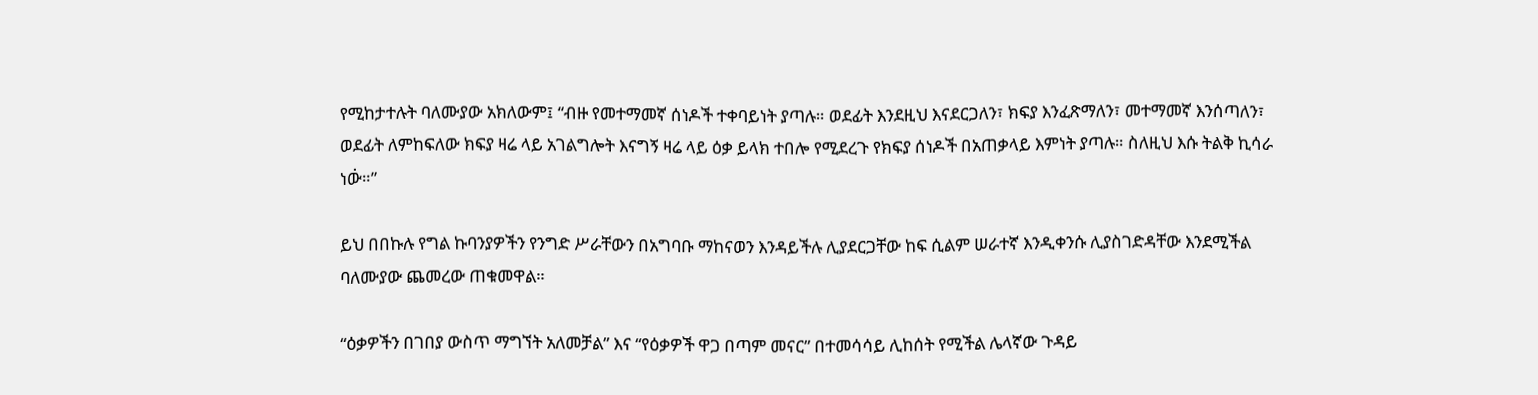የሚከታተሉት ባለሙያው አክለውም፤ “ብዙ የመተማመኛ ሰነዶች ተቀባይነት ያጣሉ። ወደፊት እንደዚህ እናደርጋለን፣ ክፍያ እንፈጽማለን፣ መተማመኛ እንሰጣለን፣ ወደፊት ለምከፍለው ክፍያ ዛሬ ላይ አገልግሎት እናግኝ ዛሬ ላይ ዕቃ ይላክ ተበሎ የሚደረጉ የክፍያ ሰነዶች በአጠቃላይ እምነት ያጣሉ። ስለዚህ እሱ ትልቅ ኪሳራ ነው፞።”

ይህ በበኩሉ የግል ኩባንያዎችን የንግድ ሥራቸውን በአግባቡ ማከናወን እንዳይችሉ ሊያደርጋቸው ከፍ ሲልም ሠራተኛ እንዲቀንሱ ሊያስገድዳቸው እንደሚችል ባለሙያው ጨመረው ጠቁመዋል።

“ዕቃዎችን በገበያ ውስጥ ማግኘት አለመቻል” እና “የዕቃዎች ዋጋ በጣም መናር” በተመሳሳይ ሊከሰት የሚችል ሌላኛው ጉዳይ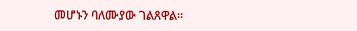መሆኑን ባለሙያው ገልጸዋል።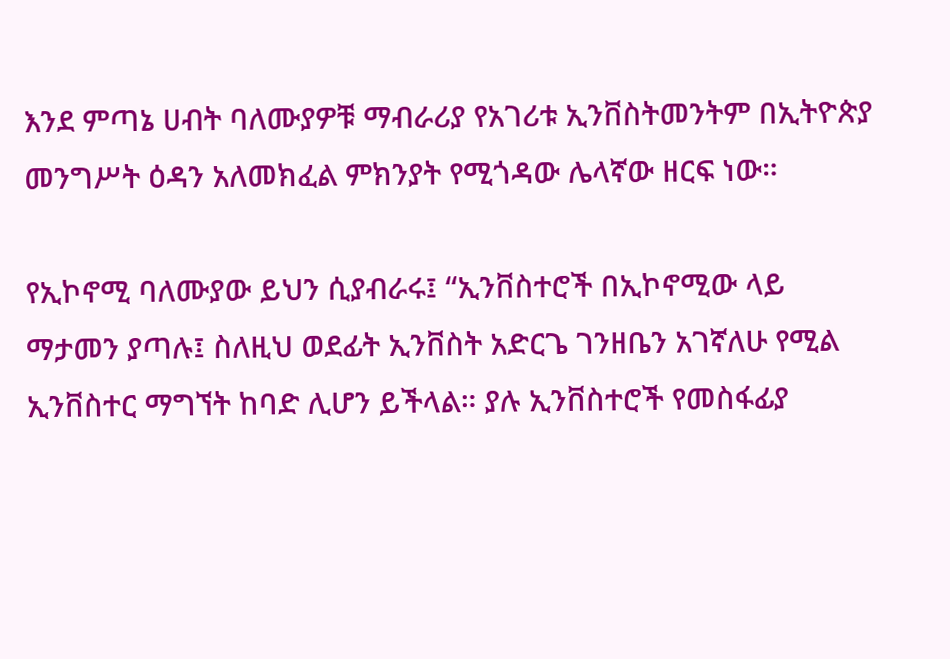እንደ ምጣኔ ሀብት ባለሙያዎቹ ማብራሪያ የአገሪቱ ኢንቨስትመንትም በኢትዮጵያ መንግሥት ዕዳን አለመክፈል ምክንያት የሚጎዳው ሌላኛው ዘርፍ ነው።

የኢኮኖሚ ባለሙያው ይህን ሲያብራሩ፤ “ኢንቨስተሮች በኢኮኖሚው ላይ ማታመን ያጣሉ፤ ስለዚህ ወደፊት ኢንቨስት አድርጌ ገንዘቤን አገኛለሁ የሚል ኢንቨስተር ማግኘት ከባድ ሊሆን ይችላል። ያሉ ኢንቨስተሮች የመስፋፊያ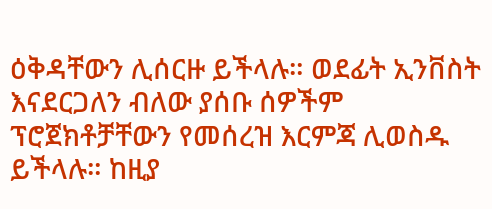ዕቅዳቸውን ሊሰርዙ ይችላሉ። ወደፊት ኢንቨስት እናደርጋለን ብለው ያሰቡ ሰዎችም ፕሮጀክቶቻቸውን የመሰረዝ እርምጃ ሊወስዱ ይችላሉ። ከዚያ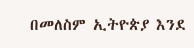በመለስም ኢትዮጵያ እንደ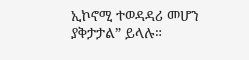ኢኮኖሚ ተወዳዳሪ መሆን ያቅታታል” ይላሉ።